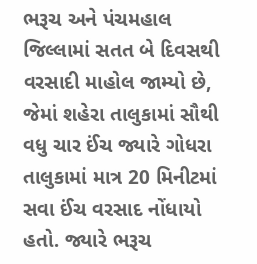ભરૂચ અને પંચમહાલ જિલ્લામાં સતત બે દિવસથી વરસાદી માહોલ જામ્યો છે, જેમાં શહેરા તાલુકામાં સૌથી વધુ ચાર ઈંચ જ્યારે ગોધરા તાલુકામાં માત્ર 20 મિનીટમાં સવા ઈંચ વરસાદ નોંધાયો હતો. જ્યારે ભરૂચ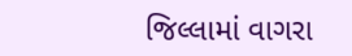જિલ્લામાં વાગરા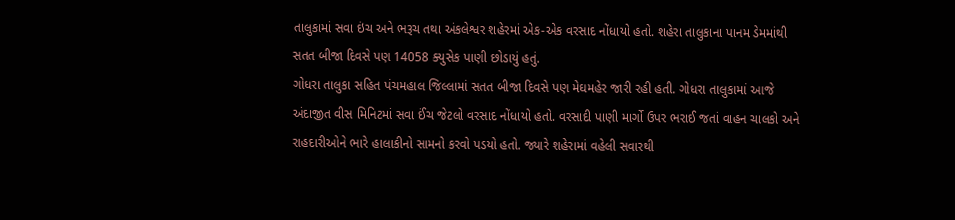તાલુકામાં સવા ઇંચ અને ભરૂચ તથા અંકલેશ્વર શહેરમાં એક-એક વરસાદ નોંધાયો હતો. શહેરા તાલુકાના પાનમ ડેમમાંથી સતત બીજા દિવસે પણ 14058 ક્યુસેક પાણી છોડાયું હતું.
ગોધરા તાલુકા સહિત પંચમહાલ જિલ્લામાં સતત બીજા દિવસે પણ મેઘમહેર જારી રહી હતી. ગોધરા તાલુકામાં આજે અંદાજીત વીસ મિનિટમાં સવા ઈંચ જેટલો વરસાદ નોંધાયો હતો. વરસાદી પાણી માર્ગો ઉપર ભરાઈ જતાં વાહન ચાલકો અને રાહદારીઓને ભારે હાલાકીનો સામનો કરવો પડયો હતો. જ્યારે શહેરામાં વહેલી સવારથી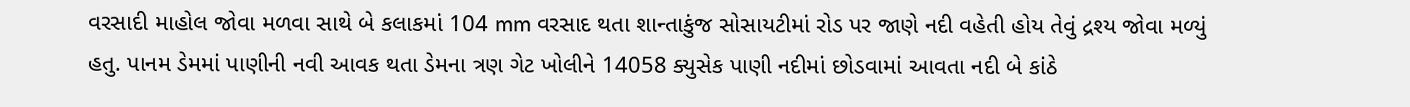વરસાદી માહોલ જોવા મળવા સાથે બે કલાકમાં 104 mm વરસાદ થતા શાન્તાકુંજ સોસાયટીમાં રોડ પર જાણે નદી વહેતી હોય તેવું દ્રશ્ય જોવા મળ્યું હતુ. પાનમ ડેમમાં પાણીની નવી આવક થતા ડેમના ત્રણ ગેટ ખોલીને 14058 ક્યુસેક પાણી નદીમાં છોડવામાં આવતા નદી બે કાંઠે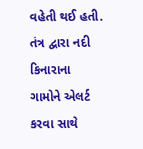વહેતી થઈ હતી. તંત્ર દ્વારા નદી કિનારાના ગામોને એલર્ટ કરવા સાથે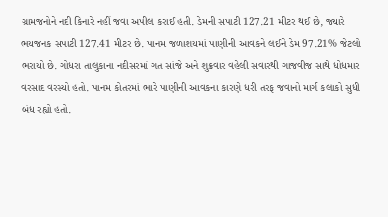ગ્રામજનોને નદી કિનારે નહીં જવા અપીલ કરાઈ હતી. ડેમની સપાટી 127.21 મીટર થઈ છે, જ્યારે ભયજનક સપાટી 127.41 મીટર છે. પાનમ જળાશયમાં પાણીની આવકને લઈને ડેમ 97.21% જેટલો ભરાયો છે. ગોધરા તાલુકાના નદીસરમાં ગત સાંજે અને શુક્રવાર વહેલી સવારથી ગાજવીજ સાથે ધોધમાર વરસાદ વરસ્યો હતો. પાનમ કોતરમાં ભારે પાણીની આવકના કારણે ધરી તરફ જવાનો માર્ગ કલાકો સુધી બંધ રહ્યો હતો.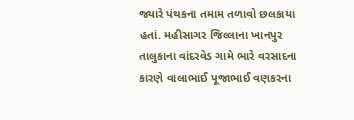જ્યારે પંથકના તમામ તળાવો છલકાયા હતાં. મહીસાગર જિલ્લાના ખાનપુર તાલુકાના વાંદરવેડ ગામે ભારે વરસાદના કારણે વાલાભાઈ પૂજાભાઈ વણકરના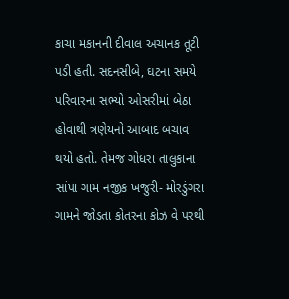કાચા મકાનની દીવાલ અચાનક તૂટી પડી હતી. સદનસીબે, ઘટના સમયે પરિવારના સભ્યો ઓસરીમાં બેઠા હોવાથી ત્રણેયનો આબાદ બચાવ થયો હતો. તેમજ ગોધરા તાલુકાના સાંપા ગામ નજીક ખજુરી- મોરડુંગરા ગામને જોડતા કોતરના કોઝ વે પરથી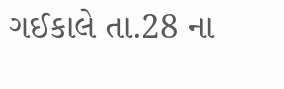ગઈકાલે તા.28 ના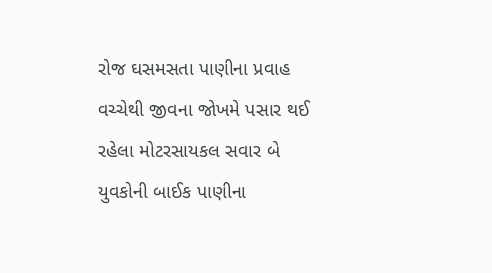રોજ ઘસમસતા પાણીના પ્રવાહ વચ્ચેથી જીવના જોખમે પસાર થઈ રહેલા મોટરસાયકલ સવાર બે યુવકોની બાઈક પાણીના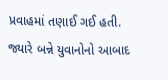પ્રવાહમાં તણાઈ ગઈ હતી. જ્યારે બન્ને યુવાનોનો આબાદ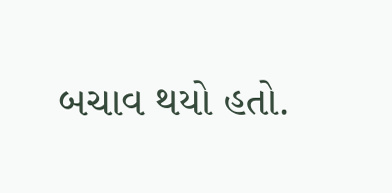બચાવ થયો હતો.